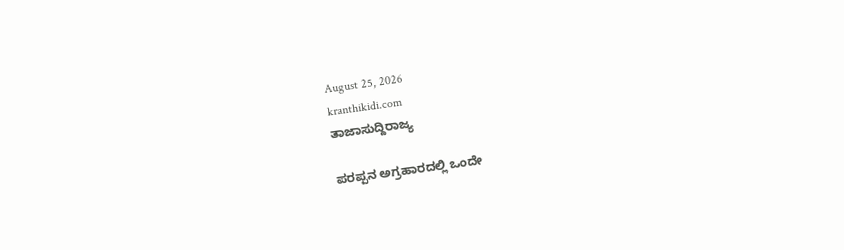August 25, 2026
kranthikidi.com
ತಾಜಾಸುದ್ದಿರಾಜ್ಯ

ಪರಪ್ಪನ ಅಗ್ರಹಾರದಲ್ಲಿ ಒಂದೇ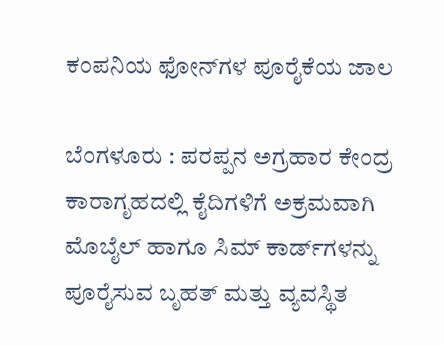ಕಂಪನಿಯ ಫೋನ್‌ಗಳ ಪೂರೈಕೆಯ ಜಾಲ

ಬೆಂಗಳೂರು : ಪರಪ್ಪನ ಅಗ್ರಹಾರ ಕೇಂದ್ರ ಕಾರಾಗೃಹದಲ್ಲಿ ಕೈದಿಗಳಿಗೆ ಅಕ್ರಮವಾಗಿ ಮೊಬೈಲ್ ಹಾಗೂ ಸಿಮ್ ಕಾರ್ಡ್‌ಗಳನ್ನು ಪೂರೈಸುವ ಬೃಹತ್ ಮತ್ತು ವ್ಯವಸ್ಥಿತ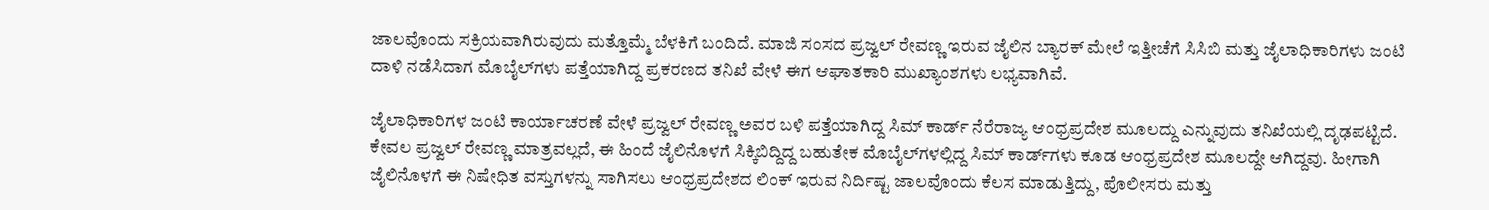ಜಾಲವೊಂದು ಸಕ್ರಿಯವಾಗಿರುವುದು ಮತ್ತೊಮ್ಮೆ ಬೆಳಕಿಗೆ ಬಂದಿದೆ. ಮಾಜಿ ಸಂಸದ ಪ್ರಜ್ವಲ್ ರೇವಣ್ಣ ಇರುವ ಜೈಲಿನ ಬ್ಯಾರಕ್ ಮೇಲೆ ಇತ್ತೀಚೆಗೆ ಸಿಸಿಬಿ ಮತ್ತು ಜೈಲಾಧಿಕಾರಿಗಳು ಜಂಟಿ ದಾಳಿ ನಡೆಸಿದಾಗ ಮೊಬೈಲ್‌ಗಳು ಪತ್ತೆಯಾಗಿದ್ದ ಪ್ರಕರಣದ ತನಿಖೆ ವೇಳೆ ಈಗ ಆಘಾತಕಾರಿ ಮುಖ್ಯಾಂಶಗಳು ಲಭ್ಯವಾಗಿವೆ.

ಜೈಲಾಧಿಕಾರಿಗಳ ಜಂಟಿ ಕಾರ್ಯಾಚರಣೆ ವೇಳೆ ಪ್ರಜ್ವಲ್ ರೇವಣ್ಣ ಅವರ ಬಳಿ ಪತ್ತೆಯಾಗಿದ್ದ ಸಿಮ್ ಕಾರ್ಡ್ ನೆರೆರಾಜ್ಯ ಆಂಧ್ರಪ್ರದೇಶ ಮೂಲದ್ದು ಎನ್ನುವುದು ತನಿಖೆಯಲ್ಲಿ ದೃಢಪಟ್ಟಿದೆ. ಕೇವಲ ಪ್ರಜ್ವಲ್ ರೇವಣ್ಣ ಮಾತ್ರವಲ್ಲದೆ, ಈ ಹಿಂದೆ ಜೈಲಿನೊಳಗೆ ಸಿಕ್ಕಿಬಿದ್ದಿದ್ದ ಬಹುತೇಕ ಮೊಬೈಲ್‌ಗಳಲ್ಲಿದ್ದ ಸಿಮ್ ಕಾರ್ಡ್‌ಗಳು ಕೂಡ ಆಂಧ್ರಪ್ರದೇಶ ಮೂಲದ್ದೇ ಆಗಿದ್ದವು. ಹೀಗಾಗಿ ಜೈಲಿನೊಳಗೆ ಈ ನಿಷೇಧಿತ ವಸ್ತುಗಳನ್ನು ಸಾಗಿಸಲು ಆಂಧ್ರಪ್ರದೇಶದ ಲಿಂಕ್ ಇರುವ ನಿರ್ದಿಷ್ಟ ಜಾಲವೊಂದು ಕೆಲಸ ಮಾಡುತ್ತಿದ್ದು, ಪೊಲೀಸರು ಮತ್ತು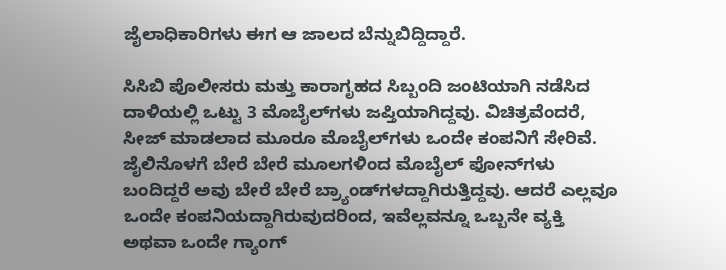ಜೈಲಾಧಿಕಾರಿಗಳು ಈಗ ಆ ಜಾಲದ ಬೆನ್ನುಬಿದ್ದಿದ್ದಾರೆ.

ಸಿಸಿಬಿ ಪೊಲೀಸರು ಮತ್ತು ಕಾರಾಗೃಹದ ಸಿಬ್ಬಂದಿ ಜಂಟಿಯಾಗಿ ನಡೆಸಿದ ದಾಳಿಯಲ್ಲಿ ಒಟ್ಟು 3 ಮೊಬೈಲ್‌ಗಳು ಜಪ್ತಿಯಾಗಿದ್ದವು. ವಿಚಿತ್ರವೆಂದರೆ, ಸೀಜ್ ಮಾಡಲಾದ ಮೂರೂ ಮೊಬೈಲ್‌ಗಳು ಒಂದೇ ಕಂಪನಿಗೆ ಸೇರಿವೆ. ಜೈಲಿನೊಳಗೆ ಬೇರೆ ಬೇರೆ ಮೂಲಗಳಿಂದ ಮೊಬೈಲ್ ಫೋನ್‌ಗಳು ಬಂದಿದ್ದರೆ ಅವು ಬೇರೆ ಬೇರೆ ಬ್ರ್ಯಾಂಡ್‌ಗಳದ್ದಾಗಿರುತ್ತಿದ್ದವು. ಆದರೆ ಎಲ್ಲವೂ ಒಂದೇ ಕಂಪನಿಯದ್ದಾಗಿರುವುದರಿಂದ, ಇವೆಲ್ಲವನ್ನೂ ಒಬ್ಬನೇ ವ್ಯಕ್ತಿ ಅಥವಾ ಒಂದೇ ಗ್ಯಾಂಗ್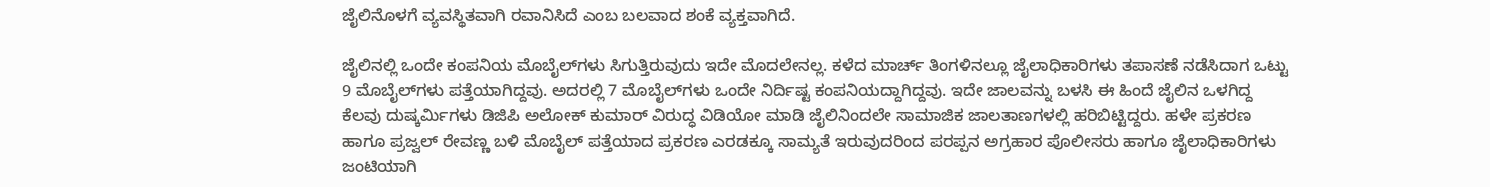ಜೈಲಿನೊಳಗೆ ವ್ಯವಸ್ಥಿತವಾಗಿ ರವಾನಿಸಿದೆ ಎಂಬ ಬಲವಾದ ಶಂಕೆ ವ್ಯಕ್ತವಾಗಿದೆ.

ಜೈಲಿನಲ್ಲಿ ಒಂದೇ ಕಂಪನಿಯ ಮೊಬೈಲ್‌ಗಳು ಸಿಗುತ್ತಿರುವುದು ಇದೇ ಮೊದಲೇನಲ್ಲ. ಕಳೆದ ಮಾರ್ಚ್ ತಿಂಗಳಿನಲ್ಲೂ ಜೈಲಾಧಿಕಾರಿಗಳು ತಪಾಸಣೆ ನಡೆಸಿದಾಗ ಒಟ್ಟು 9 ಮೊಬೈಲ್‌ಗಳು ಪತ್ತೆಯಾಗಿದ್ದವು. ಅದರಲ್ಲಿ 7 ಮೊಬೈಲ್‌ಗಳು ಒಂದೇ ನಿರ್ದಿಷ್ಟ ಕಂಪನಿಯದ್ದಾಗಿದ್ದವು. ಇದೇ ಜಾಲವನ್ನು ಬಳಸಿ ಈ ಹಿಂದೆ ಜೈಲಿನ ಒಳಗಿದ್ದ ಕೆಲವು ದುಷ್ಕರ್ಮಿಗಳು ಡಿಜಿಪಿ ಅಲೋಕ್ ಕುಮಾರ್ ವಿರುದ್ಧ ವಿಡಿಯೋ ಮಾಡಿ ಜೈಲಿನಿಂದಲೇ ಸಾಮಾಜಿಕ ಜಾಲತಾಣಗಳಲ್ಲಿ ಹರಿಬಿಟ್ಟಿದ್ದರು. ಹಳೇ ಪ್ರಕರಣ ಹಾಗೂ ಪ್ರಜ್ವಲ್ ರೇವಣ್ಣ ಬಳಿ ಮೊಬೈಲ್ ಪತ್ತೆಯಾದ ಪ್ರಕರಣ ಎರಡಕ್ಕೂ ಸಾಮ್ಯತೆ ಇರುವುದರಿಂದ ಪರಪ್ಪನ ಅಗ್ರಹಾರ ಪೊಲೀಸರು ಹಾಗೂ ಜೈಲಾಧಿಕಾರಿಗಳು ಜಂಟಿಯಾಗಿ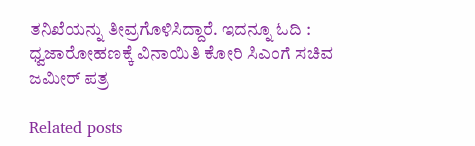ತನಿಖೆಯನ್ನು ತೀವ್ರಗೊಳಿಸಿದ್ದಾರೆ. ಇದನ್ನೂ ಓದಿ : ಧ್ವಜಾರೋಹಣಕ್ಕೆ ವಿನಾಯಿತಿ ಕೋರಿ ಸಿಎಂಗೆ ಸಚಿವ ಜಮೀರ್ ಪತ್ರ

Related posts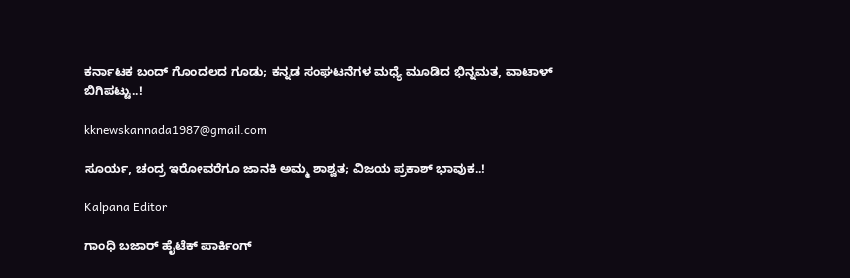ಕರ್ನಾಟಕ ಬಂದ್ ಗೊಂದಲದ ಗೂಡು; ಕನ್ನಡ ಸಂಘಟನೆಗಳ ಮಧ್ಯೆ ಮೂಡಿದ ಭಿನ್ನಮತ, ವಾಟಾಳ್ ಬಿಗಿಪಟ್ಟು..!

kknewskannada1987@gmail.com

ಸೂರ್ಯ, ಚಂದ್ರ ಇರೋವರೆಗೂ ಜಾನಕಿ ಅಮ್ಮ ಶಾಶ್ವತ; ವಿಜಯ ಪ್ರಕಾಶ್‌ ಭಾವುಕ..!

Kalpana Editor

ಗಾಂಧಿ ಬಜಾರ್ ಹೈಟೆಕ್ ಪಾರ್ಕಿಂಗ್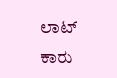ಲಾಟ್‌ ಕಾರು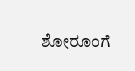ಶೋರೂಂಗೆ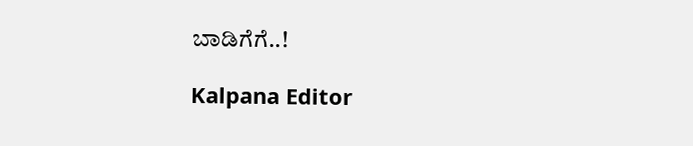ಬಾಡಿಗೆಗೆ..!

Kalpana Editor